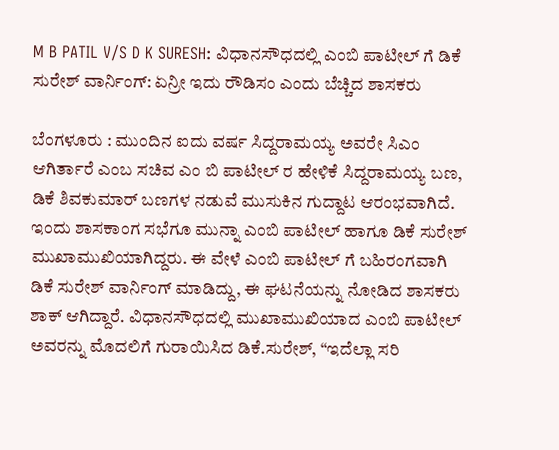M B PATIL V/S D K SURESH: ವಿಧಾನಸೌಧದಲ್ಲಿ ಎಂಬಿ ಪಾಟೀಲ್ ಗೆ ಡಿಕೆ ಸುರೇಶ್ ವಾರ್ನಿಂಗ್: ಏನ್ರೀ ಇದು ರೌಡಿಸಂ ಎಂದು ಬೆಚ್ಚಿದ ಶಾಸಕರು

ಬೆಂಗಳೂರು : ಮುಂದಿನ ಐದು ವರ್ಷ ಸಿದ್ದರಾಮಯ್ಯ ಅವರೇ ಸಿಎಂ ಆಗಿರ್ತಾರೆ ಎಂಬ ಸಚಿವ ಎಂ ಬಿ ಪಾಟೀಲ್ ರ ಹೇಳಿಕೆ ಸಿದ್ದರಾಮಯ್ಯ ಬಣ, ಡಿಕೆ ಶಿವಕುಮಾರ್ ಬಣಗಳ ನಡುವೆ ಮುಸುಕಿನ ಗುದ್ದಾಟ ಆರಂಭವಾಗಿದೆ.
ಇಂದು ಶಾಸಕಾಂಗ ಸಭೆಗೂ ಮುನ್ನಾ ಎಂಬಿ ಪಾಟೀಲ್ ಹಾಗೂ ಡಿಕೆ ಸುರೇಶ್ ಮುಖಾಮುಖಿಯಾಗಿದ್ದರು. ಈ ವೇಳೆ ಎಂಬಿ ಪಾಟೀಲ್ ಗೆ ಬಹಿರಂಗವಾಗಿ ಡಿಕೆ ಸುರೇಶ್ ವಾರ್ನಿಂಗ್ ಮಾಡಿದ್ದು, ಈ ಘಟನೆಯನ್ನು ನೋಡಿದ ಶಾಸಕರು ಶಾಕ್ ಆಗಿದ್ದಾರೆ. ವಿಧಾನಸೌಧದಲ್ಲಿ ಮುಖಾಮುಖಿಯಾದ ಎಂಬಿ ಪಾಟೀಲ್ ಅವರನ್ನು ಮೊದಲಿಗೆ ಗುರಾಯಿಸಿದ ಡಿಕೆ.ಸುರೇಶ್, “ಇದೆಲ್ಲಾ ಸರಿ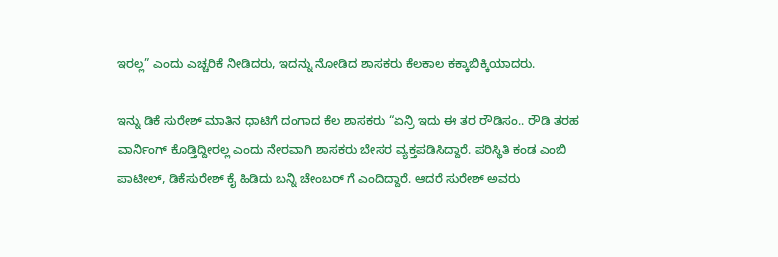ಇರಲ್ಲ” ಎಂದು ಎಚ್ಚರಿಕೆ ನೀಡಿದರು, ಇದನ್ನು ನೋಡಿದ ಶಾಸಕರು ಕೆಲಕಾಲ ಕಕ್ಕಾಬಿಕ್ಕಿಯಾದರು.

ಇನ್ನು ಡಿಕೆ ಸುರೇಶ್ ಮಾತಿನ ಧಾಟಿಗೆ ದಂಗಾದ ಕೆಲ ಶಾಸಕರು “ಏನ್ರಿ ಇದು ಈ ತರ ರೌಡಿಸಂ.. ರೌಡಿ ತರಹ ವಾರ್ನಿಂಗ್ ಕೊಡ್ತಿದ್ದೀರಲ್ಲ ಎಂದು ನೇರವಾಗಿ ಶಾಸಕರು ಬೇಸರ ವ್ಯಕ್ತಪಡಿಸಿದ್ದಾರೆ. ಪರಿಸ್ಥಿತಿ ಕಂಡ ಎಂಬಿ ಪಾಟೀಲ್, ಡಿಕೆಸುರೇಶ್ ಕೈ ಹಿಡಿದು ಬನ್ನಿ ಚೇಂಬರ್ ಗೆ ಎಂದಿದ್ದಾರೆ. ಆದರೆ ಸುರೇಶ್ ಅವರು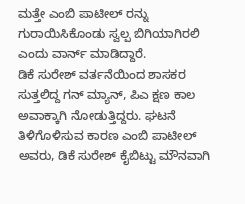ಮತ್ತೇ ಎಂಬಿ ಪಾಟೀಲ್ ರನ್ನು ಗುರಾಯಿಸಿಕೊಂಡು ಸ್ವಲ್ಪ ಬಿಗಿಯಾಗಿರಲಿ ಎಂದು ವಾರ್ನ್ ಮಾಡಿದ್ದಾರೆ.
ಡಿಕೆ ಸುರೇಶ್ ವರ್ತನೆಯಿಂದ ಶಾಸಕರ ಸುತ್ತಲಿದ್ದ ಗನ್ ಮ್ಯಾನ್, ಪಿಎ ಕ್ಷಣ ಕಾಲ ಅವಾಕ್ಕಾಗಿ ನೋಡುತ್ತಿದ್ದರು. ಘಟನೆ ತಿಳಿಗೊಳಿಸುವ ಕಾರಣ ಎಂಬಿ ಪಾಟೀಲ್ ಅವರು, ಡಿಕೆ ಸುರೇಶ್ ಕೈಬಿಟ್ಟು ಮೌನವಾಗಿ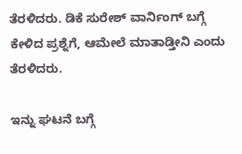ತೆರಳಿದರು. ಡಿಕೆ ಸುರೇಶ್ ವಾರ್ನಿಂಗ್ ಬಗ್ಗೆ ಕೇಳಿದ ಪ್ರಶ್ನೆಗೆ‌, ಆಮೇಲೆ ಮಾತಾಡ್ತೀನಿ ಎಂದು ತೆರಳಿದರು.

ಇನ್ನು ಘಟನೆ ಬಗ್ಗೆ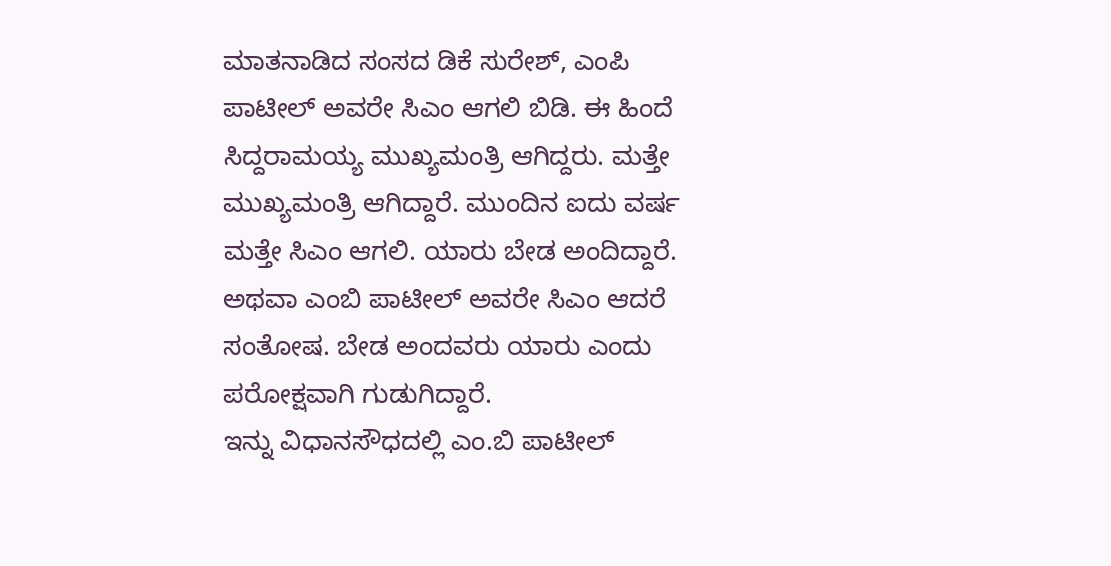ಮಾತನಾಡಿದ ಸಂಸದ ಡಿಕೆ ಸುರೇಶ್, ಎಂಪಿ ಪಾಟೀಲ್ ಅವರೇ ಸಿಎಂ ಆಗಲಿ ಬಿಡಿ. ಈ ಹಿಂದೆ ಸಿದ್ದರಾಮಯ್ಯ ಮುಖ್ಯಮಂತ್ರಿ ಆಗಿದ್ದರು. ಮತ್ತೇ ಮುಖ್ಯಮಂತ್ರಿ ಆಗಿದ್ದಾರೆ. ಮುಂದಿನ ಐದು ವರ್ಷ ಮತ್ತೇ ಸಿಎಂ ಆಗಲಿ. ಯಾರು ಬೇಡ ಅಂದಿದ್ದಾರೆ. ಅಥವಾ ಎಂಬಿ ಪಾಟೀಲ್ ಅವರೇ ಸಿಎಂ ಆದರೆ ಸಂತೋಷ. ಬೇಡ ಅಂದವರು ಯಾರು ಎಂದು ಪರೋಕ್ಷವಾಗಿ ಗುಡುಗಿದ್ದಾರೆ.
ಇನ್ನು ವಿಧಾನಸೌಧದಲ್ಲಿ ಎಂ.ಬಿ ಪಾಟೀಲ್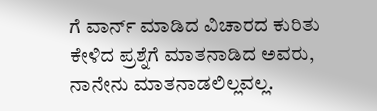ಗೆ ವಾರ್ನ್ ಮಾಡಿದ ವಿಚಾರದ ಕುರಿತು ಕೇಳಿದ ಪ್ರಶ್ನೆಗೆ ಮಾತನಾಡಿದ ಅವರು, ನಾನೇನು ಮಾತನಾಡಲಿಲ್ಲವಲ್ಲ.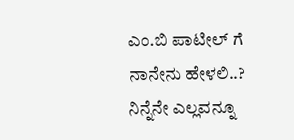ಎಂ.ಬಿ ಪಾಟೀಲ್ ಗೆ ನಾನೇನು ಹೇಳಲಿ..? ನಿನ್ನೆನೇ ಎಲ್ಲವನ್ನೂ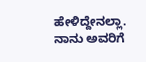ಹೇಳಿದ್ದೇನಲ್ಲಾ. ನಾನು ಅವರಿಗೆ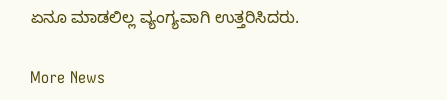ಏನೂ ಮಾಡಲಿಲ್ಲ ವ್ಯಂಗ್ಯವಾಗಿ ಉತ್ತರಿಸಿದರು.

More News